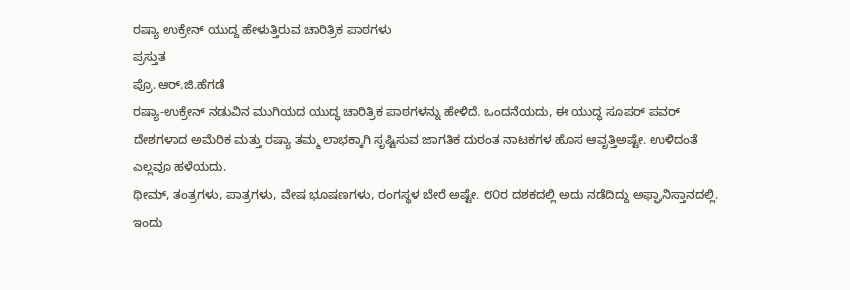ರಷ್ಯಾ ಉಕ್ರೇನ್ ಯುದ್ದ ಹೇಳುತ್ತಿರುವ ಚಾರಿತ್ರಿಕ ಪಾಠಗಳು
ಪ್ರಸ್ತುತ
ಪ್ರೊ.ಆರ್‌.ಜಿ.ಹೆಗಡೆ
ರಷ್ಯಾ-ಉಕ್ರೇನ್ ನಡುವಿನ ಮುಗಿಯದ ಯುದ್ಧ ಚಾರಿತ್ರಿಕ ಪಾಠಗಳನ್ನು ಹೇಳಿದೆ. ಒಂದನೆಯದು, ಈ ಯುದ್ಧ ಸೂಪರ್ ಪವರ್ ದೇಶಗಳಾದ ಅಮೆರಿಕ ಮತ್ತು ರಷ್ಯಾ ತಮ್ಮ ಲಾಭಕ್ಕಾಗಿ ಸೃಷ್ಟಿಸುವ ಜಾಗತಿಕ ದುರಂತ ನಾಟಕಗಳ ಹೊಸ ಆವೃತ್ತಿಅಷ್ಟೇ. ಉಳಿದಂತೆ ಎಲ್ಲವೂ ಹಳೆಯದು.
ಥೀಮ್, ತಂತ್ರಗಳು, ಪಾತ್ರಗಳು, ವೇಷ ಭೂಷಣಗಳು, ರಂಗಸ್ಥಳ ಬೇರೆ ಅಷ್ಟೇ. ೮೦ರ ದಶಕದಲ್ಲಿ ಅದು ನಡೆದಿದ್ದು ಅಫ್ಘಾನಿಸ್ತಾನದಲ್ಲಿ. ಇಂದು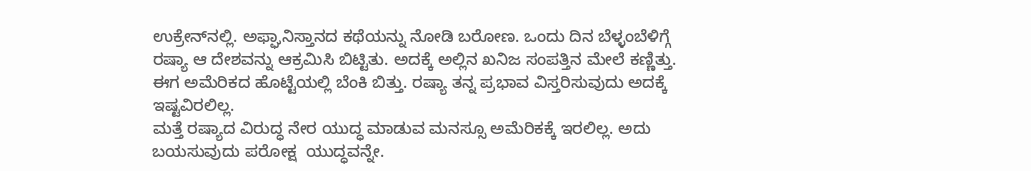ಉಕ್ರೇನ್‌ನಲ್ಲಿ. ಅಫ್ಘಾನಿಸ್ತಾನದ ಕಥೆಯನ್ನು ನೋಡಿ ಬರೋಣ. ಒಂದು ದಿನ ಬೆಳ್ಳಂಬೆಳಿಗ್ಗೆ ರಷ್ಯಾ ಆ ದೇಶವನ್ನು ಆಕ್ರಮಿಸಿ ಬಿಟ್ಟಿತು. ಅದಕ್ಕೆ ಅಲ್ಲಿನ ಖನಿಜ ಸಂಪತ್ತಿನ ಮೇಲೆ ಕಣ್ಣಿತ್ತು. ಈಗ ಅಮೆರಿಕದ ಹೊಟ್ಟೆಯಲ್ಲಿ ಬೆಂಕಿ ಬಿತ್ತು. ರಷ್ಯಾ ತನ್ನ ಪ್ರಭಾವ ವಿಸ್ತರಿಸುವುದು ಅದಕ್ಕೆ ಇಷ್ಟವಿರಲಿಲ್ಲ.
ಮತ್ತೆ ರಷ್ಯಾದ ವಿರುದ್ಧ ನೇರ ಯುದ್ಧ ಮಾಡುವ ಮನಸ್ಸೂ ಅಮೆರಿಕಕ್ಕೆ ಇರಲಿಲ್ಲ. ಅದು ಬಯಸುವುದು ಪರೋಕ್ಷ  ಯುದ್ಧವನ್ನೇ.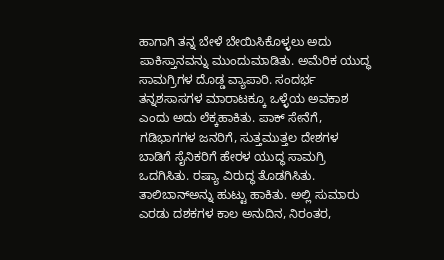ಹಾಗಾಗಿ ತನ್ನ ಬೇಳೆ ಬೇಯಿಸಿಕೊಳ್ಳಲು ಅದು ಪಾಕಿಸ್ತಾನವನ್ನು ಮುಂದುಮಾಡಿತು. ಅಮೆರಿಕ ಯುದ್ಧ ಸಾಮಗ್ರಿಗಳ ದೊಡ್ಡ ವ್ಯಾಪಾರಿ. ಸಂದರ್ಭ ತನ್ನಶಸಾಸಗಳ ಮಾರಾಟಕ್ಕೂ ಒಳ್ಳೆಯ ಅವಕಾಶ ಎಂದು ಅದು ಲೆಕ್ಕಹಾಕಿತು. ಪಾಕ್ ಸೇನೆಗೆ, ಗಡಿಭಾಗಗಳ ಜನರಿಗೆ, ಸುತ್ತಮುತ್ತಲ ದೇಶಗಳ ಬಾಡಿಗೆ ಸೈನಿಕರಿಗೆ ಹೇರಳ ಯುದ್ಧ ಸಾಮಗ್ರಿ ಒದಗಿಸಿತು. ರಷ್ಯಾ ವಿರುದ್ಧ ತೊಡಗಿಸಿತು.
ತಾಲಿಬಾನ್‌ಅನ್ನು ಹುಟ್ಟು ಹಾಕಿತು. ಅಲ್ಲಿ ಸುಮಾರು ಎರಡು ದಶಕಗಳ ಕಾಲ ಅನುದಿನ, ನಿರಂತರ,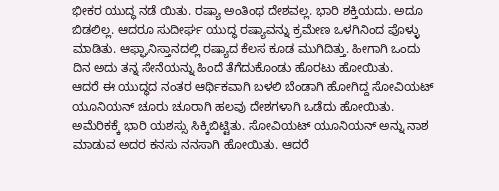ಭೀಕರ ಯುದ್ಧ ನಡೆ ಯಿತು. ರಷ್ಯಾ ಅಂತಿಂಥ ದೇಶವಲ್ಲ. ಭಾರಿ ಶಕ್ತಿಯದು. ಅದೂ ಬಿಡಲಿಲ್ಲ. ಆದರೂ ಸುದೀರ್ಘ ಯುದ್ಧ ರಷ್ಯಾವನ್ನು ಕ್ರಮೇಣ ಒಳಗಿನಿಂದ ಪೊಳ್ಳು ಮಾಡಿತು. ಆಫ್ಘಾನಿಸ್ತಾನದಲ್ಲಿ ರಷ್ಯಾದ ಕೆಲಸ ಕೂಡ ಮುಗಿದಿತ್ತು. ಹೀಗಾಗಿ ಒಂದು ದಿನ ಅದು ತನ್ನ ಸೇನೆಯನ್ನು ಹಿಂದೆ ತೆಗೆದುಕೊಂಡು ಹೊರಟು ಹೋಯಿತು.
ಆದರೆ ಈ ಯುದ್ಧದ ನಂತರ ಆರ್ಥಿಕವಾಗಿ ಬಳಲಿ ಬೆಂಡಾಗಿ ಹೋಗಿದ್ದ ಸೋವಿಯಟ್ ಯೂನಿಯನ್ ಚೂರು ಚೂರಾಗಿ ಹಲವು ದೇಶಗಳಾಗಿ ಒಡೆದು ಹೋಯಿತು. ಅಮೆರಿಕಕ್ಕೆ ಭಾರಿ ಯಶಸ್ಸು ಸಿಕ್ಕಿಬಿಟ್ಟಿತು. ಸೋವಿಯಟ್ ಯೂನಿಯನ್ ಅನ್ನು ನಾಶ ಮಾಡುವ ಅದರ ಕನಸು ನನಸಾಗಿ ಹೋಯಿತು. ಆದರೆ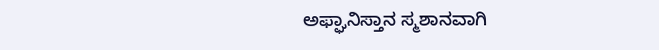ಅಫ್ಘಾನಿಸ್ತಾನ ಸ್ಮಶಾನವಾಗಿ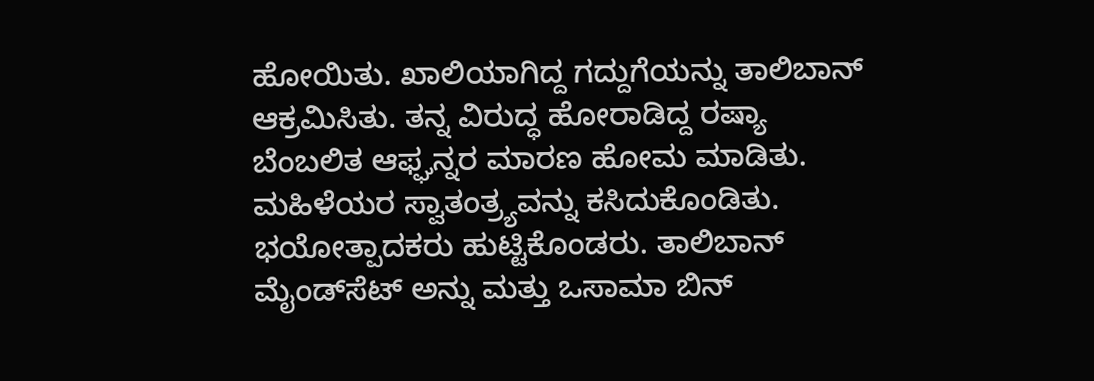ಹೋಯಿತು. ಖಾಲಿಯಾಗಿದ್ದ ಗದ್ದುಗೆಯನ್ನು ತಾಲಿಬಾನ್ ಆಕ್ರಮಿಸಿತು. ತನ್ನ ವಿರುದ್ಧ ಹೋರಾಡಿದ್ದ ರಷ್ಯಾ ಬೆಂಬಲಿತ ಆಫ್ಘನ್ನರ ಮಾರಣ ಹೋಮ ಮಾಡಿತು. ಮಹಿಳೆಯರ ಸ್ವಾತಂತ್ರ್ಯವನ್ನು ಕಸಿದುಕೊಂಡಿತು.
ಭಯೋತ್ಪಾದಕರು ಹುಟ್ಟಿಕೊಂಡರು. ತಾಲಿಬಾನ್ ಮೈಂಡ್‌ಸೆಟ್ ಅನ್ನು ಮತ್ತು ಒಸಾಮಾ ಬಿನ್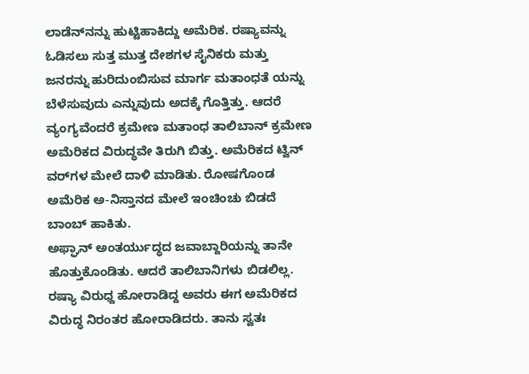ಲಾಡೆನ್‌ನನ್ನು ಹುಟ್ಟಿಹಾಕಿದ್ದು ಅಮೆರಿಕ. ರಷ್ಯಾವನ್ನು ಓಡಿಸಲು ಸುತ್ತ ಮುತ್ತ ದೇಶಗಳ ಸೈನಿಕರು ಮತ್ತು ಜನರನ್ನು ಹುರಿದುಂಬಿಸುವ ಮಾರ್ಗ ಮತಾಂಧತೆ ಯನ್ನು ಬೆಳೆಸುವುದು ಎನ್ನುವುದು ಅದಕ್ಕೆ ಗೊತ್ತಿತ್ತು. ಆದರೆ ವ್ಯಂಗ್ಯವೆಂದರೆ ಕ್ರಮೇಣ ಮತಾಂಧ ತಾಲಿಬಾನ್ ಕ್ರಮೇಣ ಅಮೆರಿಕದ ವಿರುದ್ಧವೇ ತಿರುಗಿ ಬಿತ್ತು. ಅಮೆರಿಕದ ಟ್ವಿನ್ ವರ್‌ಗಳ ಮೇಲೆ ದಾಳಿ ಮಾಡಿತು. ರೋಷಗೊಂಡ ಅಮೆರಿಕ ಅ-ನಿಸ್ತಾನದ ಮೇಲೆ ಇಂಚಿಂಚು ಬಿಡದೆ ಬಾಂಬ್ ಹಾಕಿತು.
ಅಫ್ಘಾನ್ ಅಂತರ್ಯುದ್ಧದ ಜವಾಬ್ದಾರಿಯನ್ನು ತಾನೇ ಹೊತ್ತುಕೊಂಡಿತು. ಆದರೆ ತಾಲಿಬಾನಿಗಳು ಬಿಡಲಿಲ್ಲ. ರಷ್ಯಾ ವಿರುಧ್ದ ಹೋರಾಡಿದ್ದ ಅವರು ಈಗ ಅಮೆರಿಕದ ವಿರುದ್ಧ ನಿರಂತರ ಹೋರಾಡಿದರು. ತಾನು ಸ್ವತಃ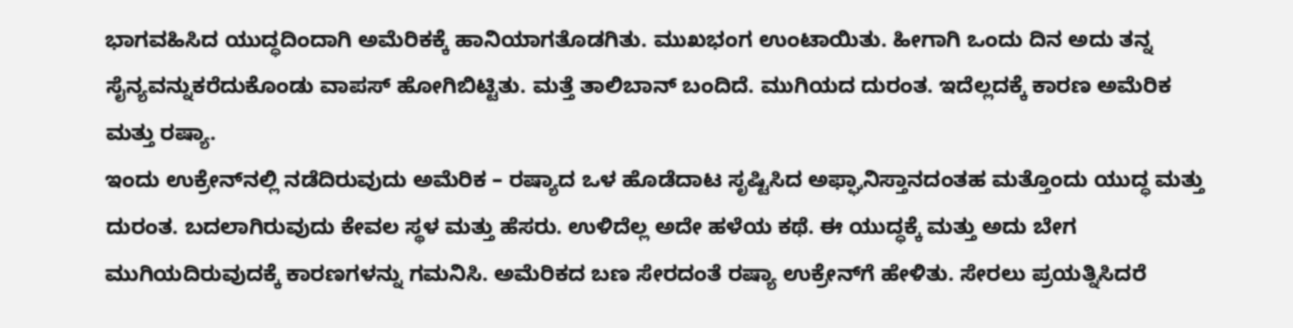ಭಾಗವಹಿಸಿದ ಯುದ್ಧದಿಂದಾಗಿ ಅಮೆರಿಕಕ್ಕೆ ಹಾನಿಯಾಗತೊಡಗಿತು. ಮುಖಭಂಗ ಉಂಟಾಯಿತು. ಹೀಗಾಗಿ ಒಂದು ದಿನ ಅದು ತನ್ನ ಸೈನ್ಯವನ್ನುಕರೆದುಕೊಂಡು ವಾಪಸ್ ಹೋಗಿಬಿಟ್ಟಿತು. ಮತ್ತೆ ತಾಲಿಬಾನ್ ಬಂದಿದೆ. ಮುಗಿಯದ ದುರಂತ. ಇದೆಲ್ಲದಕ್ಕೆ ಕಾರಣ ಅಮೆರಿಕ ಮತ್ತು ರಷ್ಯಾ.
ಇಂದು ಉಕ್ರೇನ್‌ನಲ್ಲಿ ನಡೆದಿರುವುದು ಅಮೆರಿಕ – ರಷ್ಯಾದ ಒಳ ಹೊಡೆದಾಟ ಸೃಷ್ಟಿಸಿದ ಅಫ್ಘಾನಿಸ್ತಾನದಂತಹ ಮತ್ತೊಂದು ಯುದ್ಧ ಮತ್ತು ದುರಂತ. ಬದಲಾಗಿರುವುದು ಕೇವಲ ಸ್ಥಳ ಮತ್ತು ಹೆಸರು. ಉಳಿದೆಲ್ಲ ಅದೇ ಹಳೆಯ ಕಥೆ. ಈ ಯುದ್ಧಕ್ಕೆ ಮತ್ತು ಅದು ಬೇಗ ಮುಗಿಯದಿರುವುದಕ್ಕೆ ಕಾರಣಗಳನ್ನು ಗಮನಿಸಿ. ಅಮೆರಿಕದ ಬಣ ಸೇರದಂತೆ ರಷ್ಯಾ ಉಕ್ರೇನ್‌ಗೆ ಹೇಳಿತು. ಸೇರಲು ಪ್ರಯತ್ನಿಸಿದರೆ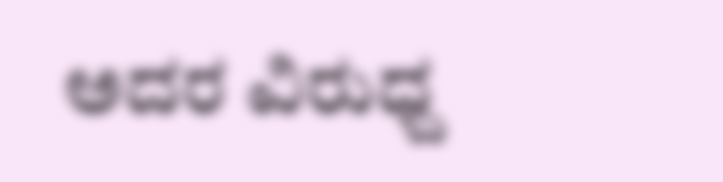ಅದರ ವಿರುಧ್ದ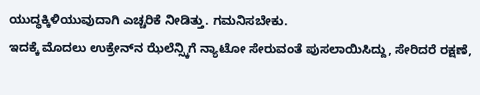ಯುದ್ಧಕ್ಕಿಳಿಯುವುದಾಗಿ ಎಚ್ಚರಿಕೆ ನೀಡಿತ್ತು. ಗಮನಿಸಬೇಕು.
ಇದಕ್ಕೆ ಮೊದಲು ಉಕ್ರೇನ್‌ನ ಝೆಲೆನ್ಸ್ಕಿಗೆ ನ್ಯಾಟೋ ಸೇರುವಂತೆ ಪುಸಲಾಯಿಸಿದ್ದು, ಸೇರಿದರೆ ರಕ್ಷಣೆ,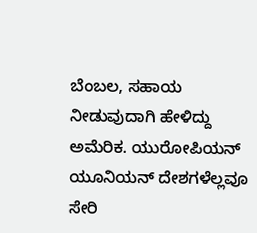ಬೆಂಬಲ, ಸಹಾಯ ನೀಡುವುದಾಗಿ ಹೇಳಿದ್ದು ಅಮೆರಿಕ. ಯುರೋಪಿಯನ್ ಯೂನಿಯನ್ ದೇಶಗಳೆಲ್ಲವೂ ಸೇರಿ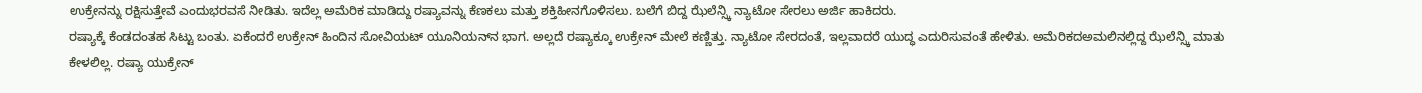ಉಕ್ರೇನನ್ನು ರಕ್ಷಿಸುತ್ತೇವೆ ಎಂದುಭರವಸೆ ನೀಡಿತು. ಇದೆಲ್ಲ ಅಮೆರಿಕ ಮಾಡಿದ್ದು ರಷ್ಯಾವನ್ನು ಕೆಣಕಲು ಮತ್ತು ಶಕ್ತಿಹೀನಗೊಳಿಸಲು. ಬಲೆಗೆ ಬಿದ್ದ ಝೆಲೆನ್ಸ್ಕಿ ನ್ಯಾಟೋ ಸೇರಲು ಅರ್ಜಿ ಹಾಕಿದರು.
ರಷ್ಯಾಕ್ಕೆ ಕೆಂಡದಂತಹ ಸಿಟ್ಟು ಬಂತು. ಏಕೆಂದರೆ ಉಕ್ರೇನ್ ಹಿಂದಿನ ಸೋವಿಯಟ್ ಯೂನಿಯನ್‌ನ ಭಾಗ. ಅಲ್ಲದೆ ರಷ್ಯಾಕ್ಕೂ ಉಕ್ರೇನ್ ಮೇಲೆ ಕಣ್ಣಿತ್ತು. ನ್ಯಾಟೋ ಸೇರದಂತೆ, ಇಲ್ಲವಾದರೆ ಯುದ್ಧ ಎದುರಿಸುವಂತೆ ಹೇಳಿತು. ಅಮೆರಿಕದಅಮಲಿನಲ್ಲಿದ್ದ ಝೆಲೆನ್ಸ್ಕಿ ಮಾತು ಕೇಳಲಿಲ್ಲ. ರಷ್ಯಾ ಯುಕ್ರೇನ್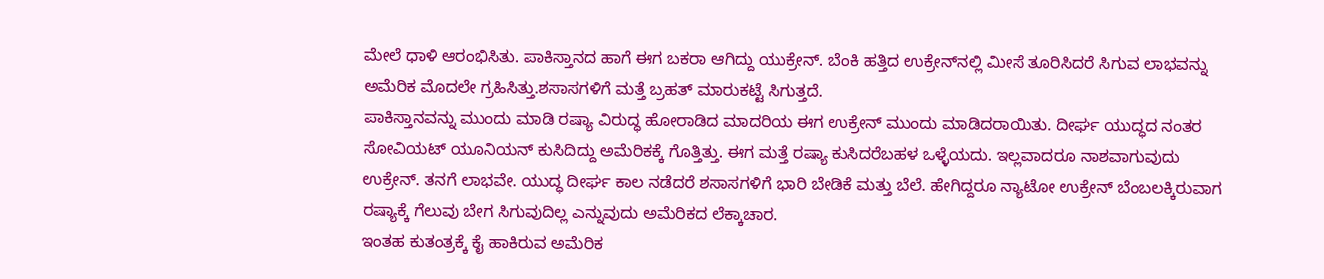ಮೇಲೆ ಧಾಳಿ ಆರಂಭಿಸಿತು. ಪಾಕಿಸ್ತಾನದ ಹಾಗೆ ಈಗ ಬಕರಾ ಆಗಿದ್ದು ಯುಕ್ರೇನ್. ಬೆಂಕಿ ಹತ್ತಿದ ಉಕ್ರೇನ್‌ನಲ್ಲಿ ಮೀಸೆ ತೂರಿಸಿದರೆ ಸಿಗುವ ಲಾಭವನ್ನು ಅಮೆರಿಕ ಮೊದಲೇ ಗ್ರಹಿಸಿತ್ತು.ಶಸಾಸಗಳಿಗೆ ಮತ್ತೆ ಬ್ರಹತ್ ಮಾರುಕಟ್ಟೆ ಸಿಗುತ್ತದೆ.
ಪಾಕಿಸ್ತಾನವನ್ನು ಮುಂದು ಮಾಡಿ ರಷ್ಯಾ ವಿರುದ್ಧ ಹೋರಾಡಿದ ಮಾದರಿಯ ಈಗ ಉಕ್ರೇನ್ ಮುಂದು ಮಾಡಿದರಾಯಿತು. ದೀರ್ಘ ಯುದ್ಧದ ನಂತರ ಸೋವಿಯಟ್ ಯೂನಿಯನ್ ಕುಸಿದಿದ್ದು ಅಮೆರಿಕಕ್ಕೆ ಗೊತ್ತಿತ್ತು. ಈಗ ಮತ್ತೆ ರಷ್ಯಾ ಕುಸಿದರೆಬಹಳ ಒಳ್ಳೆಯದು. ಇಲ್ಲವಾದರೂ ನಾಶವಾಗುವುದು ಉಕ್ರೇನ್. ತನಗೆ ಲಾಭವೇ. ಯುದ್ಧ ದೀರ್ಘ ಕಾಲ ನಡೆದರೆ ಶಸಾಸಗಳಿಗೆ ಭಾರಿ ಬೇಡಿಕೆ ಮತ್ತು ಬೆಲೆ. ಹೇಗಿದ್ದರೂ ನ್ಯಾಟೋ ಉಕ್ರೇನ್ ಬೆಂಬಲಕ್ಕಿರುವಾಗ ರಷ್ಯಾಕ್ಕೆ ಗೆಲುವು ಬೇಗ ಸಿಗುವುದಿಲ್ಲ ಎನ್ನುವುದು ಅಮೆರಿಕದ ಲೆಕ್ಕಾಚಾರ.
ಇಂತಹ ಕುತಂತ್ರಕ್ಕೆ ಕೈ ಹಾಕಿರುವ ಅಮೆರಿಕ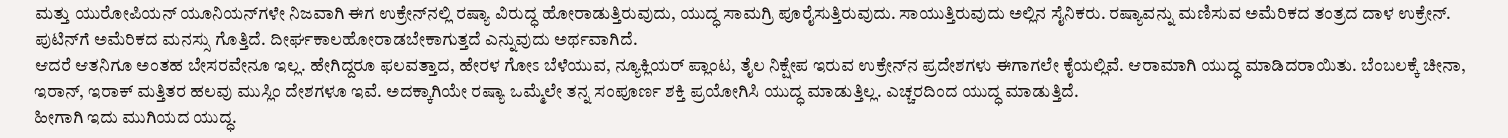ಮತ್ತು ಯುರೋಪಿಯನ್ ಯೂನಿಯನ್‌ಗಳೇ ನಿಜವಾಗಿ ಈಗ ಉಕ್ರೇನ್‌ನಲ್ಲಿ ರಷ್ಯಾ ವಿರುದ್ಧ ಹೋರಾಡುತ್ತಿರುವುದು, ಯುದ್ಧ ಸಾಮಗ್ರಿ ಪೂರೈಸುತ್ತಿರುವುದು. ಸಾಯುತ್ತಿರುವುದು ಅಲ್ಲಿನ ಸೈನಿಕರು. ರಷ್ಯಾವನ್ನು ಮಣಿಸುವ ಅಮೆರಿಕದ ತಂತ್ರದ ದಾಳ ಉಕ್ರೇನ್. ಪುಟಿನ್‌ಗೆ ಅಮೆರಿಕದ ಮನಸ್ಸು ಗೊತ್ತಿದೆ. ದೀರ್ಘಕಾಲಹೋರಾಡಬೇಕಾಗುತ್ತದೆ ಎನ್ನುವುದು ಅರ್ಥವಾಗಿದೆ.
ಆದರೆ ಆತನಿಗೂ ಅಂತಹ ಬೇಸರವೇನೂ ಇಲ್ಲ. ಹೇಗಿದ್ದರೂ ಫಲವತ್ತಾದ, ಹೇರಳ ಗೋಽ ಬೆಳೆಯುವ, ನ್ಯೂಕ್ಲಿಯರ್ ಪ್ಲಾಂಟ, ತೈಲ ನಿಕ್ಷೇಪ ಇರುವ ಉಕ್ರೇನ್‌ನ ಪ್ರದೇಶಗಳು ಈಗಾಗಲೇ ಕೈಯಲ್ಲಿವೆ. ಆರಾಮಾಗಿ ಯುದ್ಧ ಮಾಡಿದರಾಯಿತು. ಬೆಂಬಲಕ್ಕೆ ಚೀನಾ, ಇರಾನ್, ಇರಾಕ್ ಮತ್ತಿತರ ಹಲವು ಮುಸ್ಲಿಂ ದೇಶಗಳೂ ಇವೆ. ಅದಕ್ಕಾಗಿಯೇ ರಷ್ಯಾ ಒಮ್ಮೆಲೇ ತನ್ನ ಸಂಪೂರ್ಣ ಶಕ್ತಿ ಪ್ರಯೋಗಿಸಿ ಯುದ್ಧ ಮಾಡುತ್ತಿಲ್ಲ. ಎಚ್ಚರದಿಂದ ಯುದ್ಧ ಮಾಡುತ್ತಿದೆ.
ಹೀಗಾಗಿ ಇದು ಮುಗಿಯದ ಯುದ್ಧ.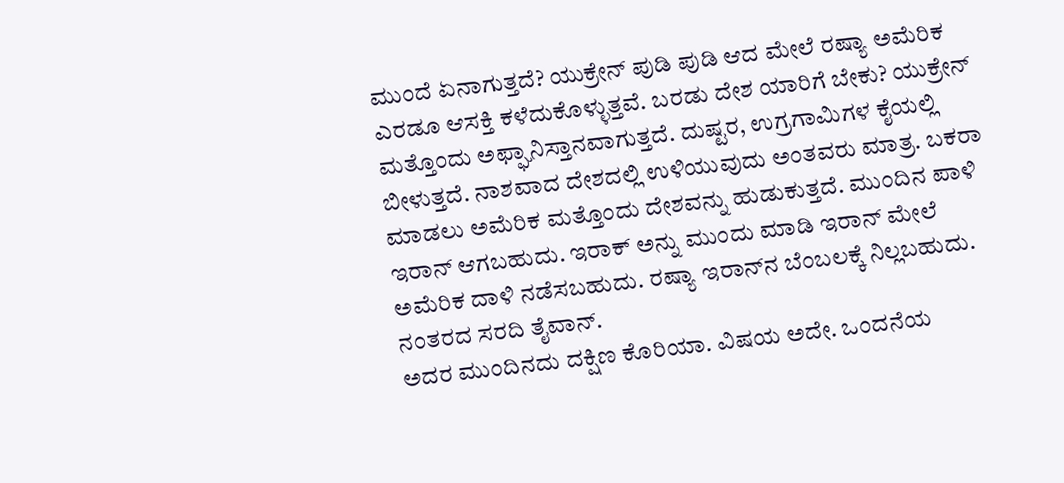ಮುಂದೆ ಏನಾಗುತ್ತದೆ? ಯುಕ್ರೇನ್ ಪುಡಿ ಪುಡಿ ಆದ ಮೇಲೆ ರಷ್ಯಾ ಅಮೆರಿಕ ಎರಡೂ ಆಸಕ್ತಿ ಕಳೆದುಕೊಳ್ಳುತ್ತವೆ. ಬರಡು ದೇಶ ಯಾರಿಗೆ ಬೇಕು? ಯುಕ್ರೇನ್ ಮತ್ತೊಂದು ಅಫ್ಘಾನಿಸ್ತಾನವಾಗುತ್ತದೆ. ದುಷ್ಟರ, ಉಗ್ರಗಾಮಿಗಳ ಕೈಯಲ್ಲಿ ಬೀಳುತ್ತದೆ. ನಾಶವಾದ ದೇಶದಲ್ಲಿ ಉಳಿಯುವುದು ಅಂತವರು ಮಾತ್ರ. ಬಕರಾ ಮಾಡಲು ಅಮೆರಿಕ ಮತ್ತೊಂದು ದೇಶವನ್ನು ಹುಡುಕುತ್ತದೆ. ಮುಂದಿನ ಪಾಳಿ ಇರಾನ್ ಆಗಬಹುದು. ಇರಾಕ್ ಅನ್ನು ಮುಂದು ಮಾಡಿ ಇರಾನ್ ಮೇಲೆ ಅಮೆರಿಕ ದಾಳಿ ನಡೆಸಬಹುದು. ರಷ್ಯಾ ಇರಾನ್‌ನ ಬೆಂಬಲಕ್ಕೆ ನಿಲ್ಲಬಹುದು. ನಂತರದ ಸರದಿ ತೈವಾನ್.
ಅದರ ಮುಂದಿನದು ದಕ್ಷಿಣ ಕೊರಿಯಾ. ವಿಷಯ ಅದೇ. ಒಂದನೆಯ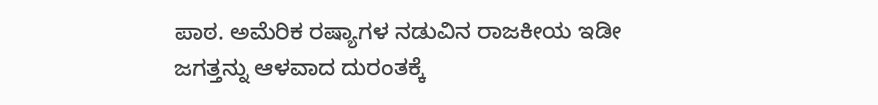ಪಾಠ. ಅಮೆರಿಕ ರಷ್ಯಾಗಳ ನಡುವಿನ ರಾಜಕೀಯ ಇಡೀ ಜಗತ್ತನ್ನು ಆಳವಾದ ದುರಂತಕ್ಕೆ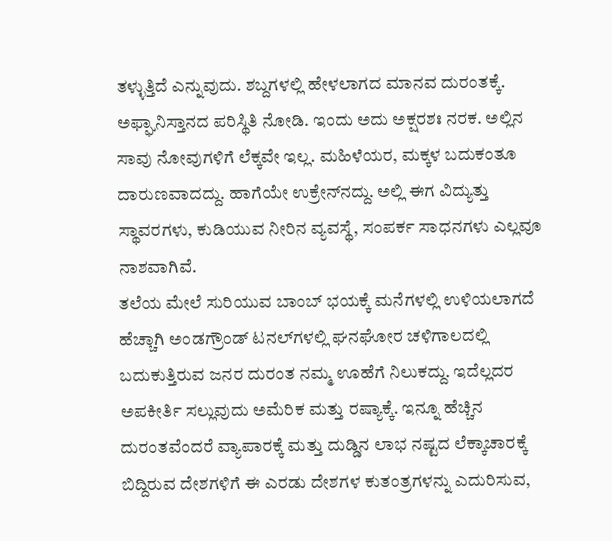ತಳ್ಳುತ್ತಿದೆ ಎನ್ನುವುದು. ಶಬ್ದಗಳಲ್ಲಿ ಹೇಳಲಾಗದ ಮಾನವ ದುರಂತಕ್ಕೆ. ಅಫ್ಘಾನಿಸ್ತಾನದ ಪರಿಸ್ಥಿತಿ ನೋಡಿ. ಇಂದು ಅದು ಅಕ್ಷರಶಃ ನರಕ. ಅಲ್ಲಿನ ಸಾವು ನೋವುಗಳಿಗೆ ಲೆಕ್ಕವೇ ಇಲ್ಲ. ಮಹಿಳೆಯರ, ಮಕ್ಕಳ ಬದುಕಂತೂ ದಾರುಣವಾದದ್ದು. ಹಾಗೆಯೇ ಉಕ್ರೇನ್‌ನದ್ದು. ಅಲ್ಲಿ ಈಗ ವಿದ್ಯುತ್ತು ಸ್ಥಾವರಗಳು, ಕುಡಿಯುವ ನೀರಿನ ವ್ಯವಸ್ಥೆ, ಸಂಪರ್ಕ ಸಾಧನಗಳು ಎಲ್ಲವೂ ನಾಶವಾಗಿವೆ.
ತಲೆಯ ಮೇಲೆ ಸುರಿಯುವ ಬಾಂಬ್ ಭಯಕ್ಕೆ ಮನೆಗಳಲ್ಲಿ ಉಳಿಯಲಾಗದೆ ಹೆಚ್ಚಾಗಿ ಅಂಡಗ್ರೌಂಡ್ ಟನಲ್‌ಗಳಲ್ಲಿ ಘನಘೋರ ಚಳಿಗಾಲದಲ್ಲಿ ಬದುಕುತ್ತಿರುವ ಜನರ ದುರಂತ ನಮ್ಮ ಊಹೆಗೆ ನಿಲುಕದ್ದು. ಇದೆಲ್ಲದರ ಅಪಕೀರ್ತಿ ಸಲ್ಲುವುದು ಅಮೆರಿಕ ಮತ್ತು ರಷ್ಯಾಕ್ಕೆ. ಇನ್ನೂ ಹೆಚ್ಚಿನ ದುರಂತವೆಂದರೆ ವ್ಯಾಪಾರಕ್ಕೆ ಮತ್ತು ದುಡ್ಡಿನ ಲಾಭ ನಷ್ಟದ ಲೆಕ್ಕಾಚಾರಕ್ಕೆ ಬಿದ್ದಿರುವ ದೇಶಗಳಿಗೆ ಈ ಎರಡು ದೇಶಗಳ ಕುತಂತ್ರಗಳನ್ನು ಎದುರಿಸುವ,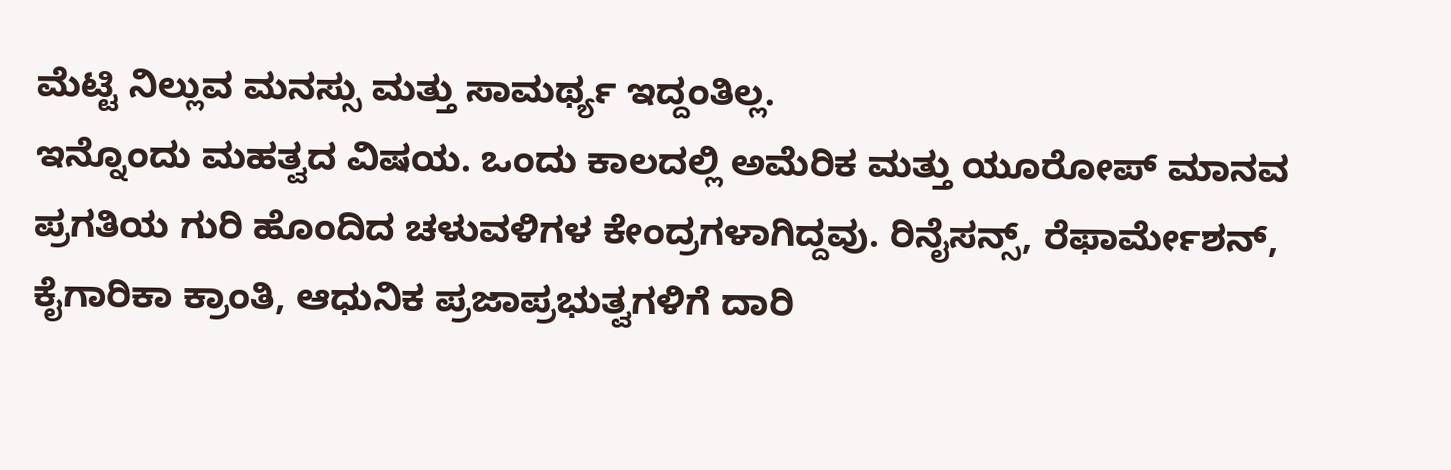ಮೆಟ್ಟಿ ನಿಲ್ಲುವ ಮನಸ್ಸು ಮತ್ತು ಸಾಮರ್ಥ್ಯ ಇದ್ದಂತಿಲ್ಲ.
ಇನ್ನೊಂದು ಮಹತ್ವದ ವಿಷಯ. ಒಂದು ಕಾಲದಲ್ಲಿ ಅಮೆರಿಕ ಮತ್ತು ಯೂರೋಪ್ ಮಾನವ ಪ್ರಗತಿಯ ಗುರಿ ಹೊಂದಿದ ಚಳುವಳಿಗಳ ಕೇಂದ್ರಗಳಾಗಿದ್ದವು. ರಿನೈಸನ್ಸ್, ರೆಫಾರ್ಮೇಶನ್, ಕೈಗಾರಿಕಾ ಕ್ರಾಂತಿ, ಆಧುನಿಕ ಪ್ರಜಾಪ್ರಭುತ್ವಗಳಿಗೆ ದಾರಿ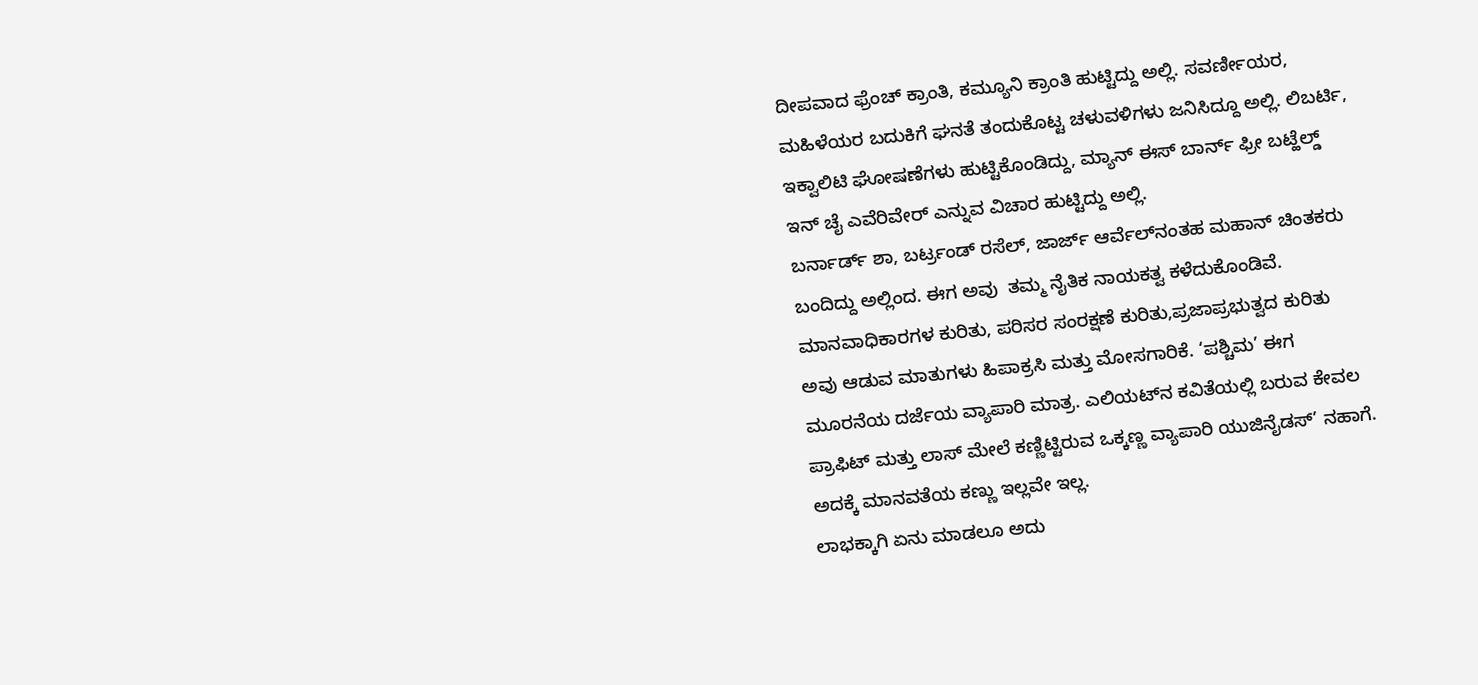ದೀಪವಾದ ಫ್ರೆಂಚ್ ಕ್ರಾಂತಿ, ಕಮ್ಯೂನಿ ಕ್ರಾಂತಿ ಹುಟ್ಟಿದ್ದು ಅಲ್ಲಿ. ಸವರ್ಣೀಯರ, ಮಹಿಳೆಯರ ಬದುಕಿಗೆ ಘನತೆ ತಂದುಕೊಟ್ಟ ಚಳುವಳಿಗಳು ಜನಿಸಿದ್ದೂ ಅಲ್ಲಿ. ಲಿಬರ್ಟಿ, ಇಕ್ವಾಲಿಟಿ ಘೋಷಣೆಗಳು ಹುಟ್ಟಿಕೊಂಡಿದ್ದು, ಮ್ಯಾನ್ ಈಸ್ ಬಾರ್ನ್ ಫ್ರೀ ಬಟ್ಹೆಲ್ಡ್ ಇನ್ ಚೈ ಎವೆರಿವೇರ್ ಎನ್ನುವ ವಿಚಾರ ಹುಟ್ಟಿದ್ದು ಅಲ್ಲಿ.
ಬರ್ನಾರ್ಡ್ ಶಾ, ಬರ್ಟ್ರಂಡ್ ರಸೆಲ್, ಜಾರ್ಜ್ ಆರ್ವೆಲ್‌ನಂತಹ ಮಹಾನ್ ಚಿಂತಕರು ಬಂದಿದ್ದು ಅಲ್ಲಿಂದ. ಈಗ ಅವು  ತಮ್ಮ ನೈತಿಕ ನಾಯಕತ್ವ ಕಳೆದುಕೊಂಡಿವೆ. ಮಾನವಾಧಿಕಾರಗಳ ಕುರಿತು, ಪರಿಸರ ಸಂರಕ್ಷಣೆ ಕುರಿತು,ಪ್ರಜಾಪ್ರಭುತ್ವದ ಕುರಿತು ಅವು ಆಡುವ ಮಾತುಗಳು ಹಿಪಾಕ್ರಸಿ ಮತ್ತು ಮೋಸಗಾರಿಕೆ. ‘ಪಶ್ಚಿಮ’ ಈಗ ಮೂರನೆಯ ದರ್ಜೆಯ ವ್ಯಾಪಾರಿ ಮಾತ್ರ. ಎಲಿಯಟ್‌ನ ಕವಿತೆಯಲ್ಲಿ ಬರುವ ಕೇವಲ ಪ್ರಾಫಿಟ್ ಮತ್ತು ಲಾಸ್ ಮೇಲೆ ಕಣ್ಣಿಟ್ಟಿರುವ ಒಕ್ಕಣ್ಣ ವ್ಯಾಪಾರಿ ಯುಜಿನೈಡಸ್’ ನಹಾಗೆ. ಅದಕ್ಕೆ ಮಾನವತೆಯ ಕಣ್ಣು ಇಲ್ಲವೇ ಇಲ್ಲ.
ಲಾಭಕ್ಕಾಗಿ ಏನು ಮಾಡಲೂ ಅದು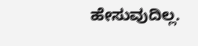ಹೇಸುವುದಿಲ್ಲ.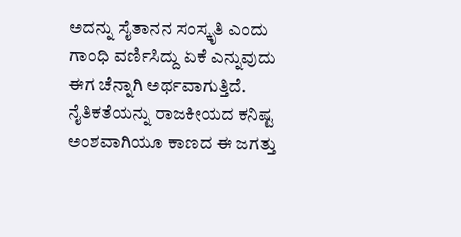ಅದನ್ನು ಸೈತಾನನ ಸಂಸ್ಕೃತಿ ಎಂದು ಗಾಂಧಿ ವರ್ಣಿಸಿದ್ದು ಏಕೆ ಎನ್ನುವುದು ಈಗ ಚೆನ್ನಾಗಿ ಅರ್ಥವಾಗುತ್ತಿದೆ. ನೈತಿಕತೆಯನ್ನು ರಾಜಕೀಯದ ಕನಿಷ್ಟ ಅಂಶವಾಗಿಯೂ ಕಾಣದ ಈ ಜಗತ್ತು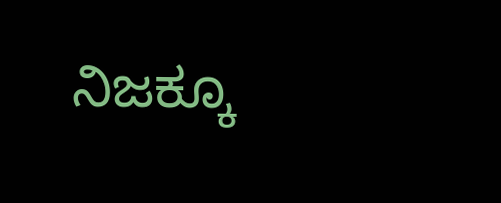ನಿಜಕ್ಕೂ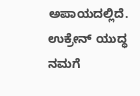ಅಪಾಯದಲ್ಲಿದೆ. ಉಕ್ರೇನ್ ಯುದ್ಧ ನಮಗೆ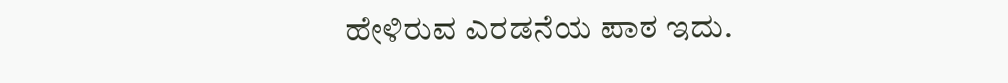ಹೇಳಿರುವ ಎರಡನೆಯ ಪಾಠ ಇದು.